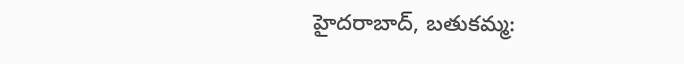హైదరాబాద్, బతుకమ్మ: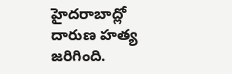హైదరాబాద్లో దారుణ హత్య జరిగింది.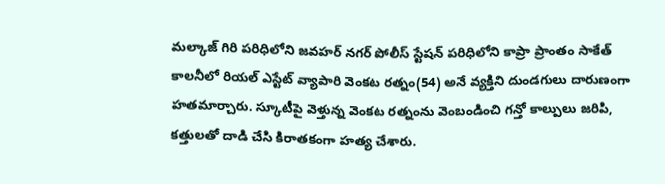మల్కాజ్ గిరి పరిధిలోని జవహర్ నగర్ పోలీస్ స్టేషన్ పరిధిలోని కాప్రా ప్రాంతం సాకేత్ కాలనీలో రియల్ ఎస్టేట్ వ్యాపారి వెంకట రత్నం(54) అనే వ్యక్తిని దుండగులు దారుణంగా హతమార్చారు. స్కూటీపై వెళ్తున్న వెంకట రత్నంను వెంబండించి గన్తో కాల్పులు జరిపి, కత్తులతో దాడి చేసి కిరాతకంగా హత్య చేశారు.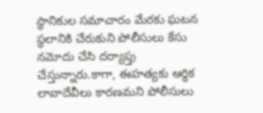స్థానికుల సమాచారం మేరకు ఘటన స్థలానికి చేరుకుని పోలీసులు కేసు నమోదు చేసి దర్యాప్తు చేస్తున్నారు.కాగా, ఈహత్యకు ఆర్థిక లావాదేవీలు కారణమని పోలీసులు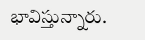భావిస్తున్నారు.